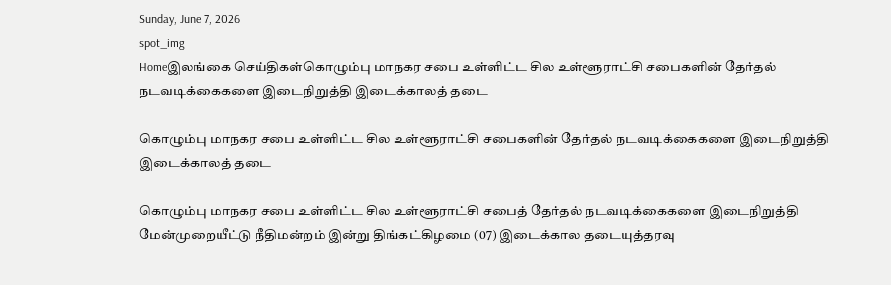Sunday, June 7, 2026
spot_img
Homeஇலங்கை செய்திகள்கொழும்பு மாநகர சபை உள்ளிட்ட சில உள்ளூராட்சி சபைகளின் தேர்தல் நடவடிக்கைகளை இடைநிறுத்தி இடைக்காலத் தடை

கொழும்பு மாநகர சபை உள்ளிட்ட சில உள்ளூராட்சி சபைகளின் தேர்தல் நடவடிக்கைகளை இடைநிறுத்தி இடைக்காலத் தடை

கொழும்பு மாநகர சபை உள்ளிட்ட சில உள்ளூராட்சி சபைத் தேர்தல் நடவடிக்கைகளை இடைநிறுத்தி மேன்முறையீட்டு நீதிமன்றம் இன்று திங்கட்கிழமை (07) இடைக்கால தடையுத்தரவு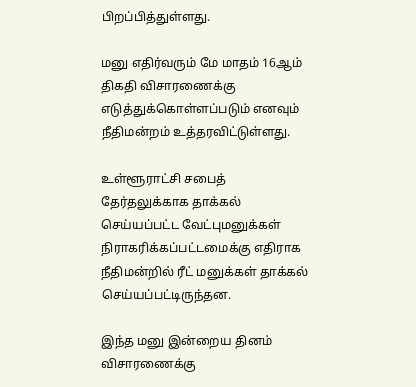பிறப்பித்துள்ளது.

மனு எதிர்வரும் மே மாதம் 16ஆம் திகதி விசாரணைக்கு எடுத்துக்கொள்ளப்படும் எனவும் நீதிமன்றம் உத்தரவிட்டுள்ளது.

உள்ளூராட்சி சபைத் தேர்தலுக்காக தாக்கல் செய்யப்பட்ட வேட்புமனுக்கள் நிராகரிக்கப்பட்டமைக்கு எதிராக நீதிமன்றில் ரீட் மனுக்கள் தாக்கல் செய்யப்பட்டிருந்தன.

இந்த மனு இன்றைய தினம் விசாரணைக்கு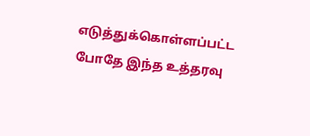எடுத்துக்கொள்ளப்பட்ட போதே இந்த உத்தரவு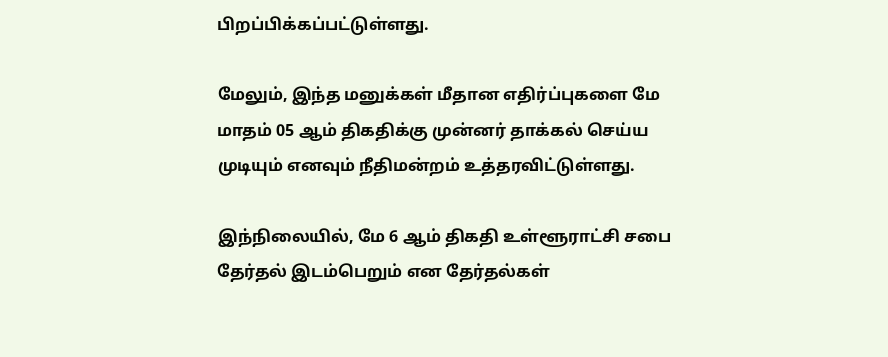பிறப்பிக்கப்பட்டுள்ளது.

மேலும், இந்த மனுக்கள் மீதான எதிர்ப்புகளை மே மாதம் 05 ஆம் திகதிக்கு முன்னர் தாக்கல் செய்ய முடியும் எனவும் நீதிமன்றம் உத்தரவிட்டுள்ளது.

இந்நிலையில், மே 6 ஆம் திகதி உள்ளூராட்சி சபை தேர்தல் இடம்பெறும் என தேர்தல்கள்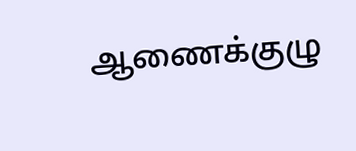ஆணைக்குழு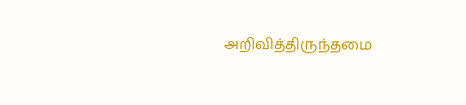அறிவித்திருந்தமை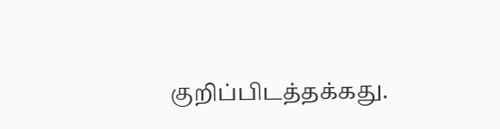குறிப்பிடத்தக்கது.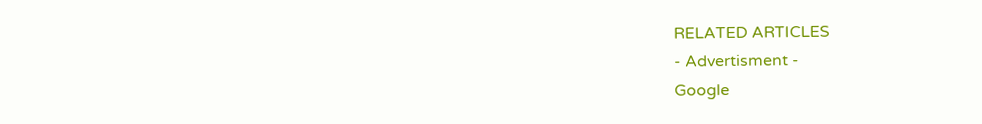RELATED ARTICLES
- Advertisment -
Google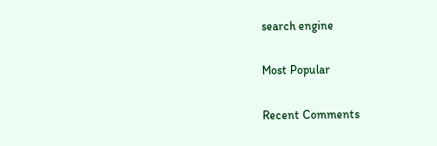search engine

Most Popular

Recent Comments